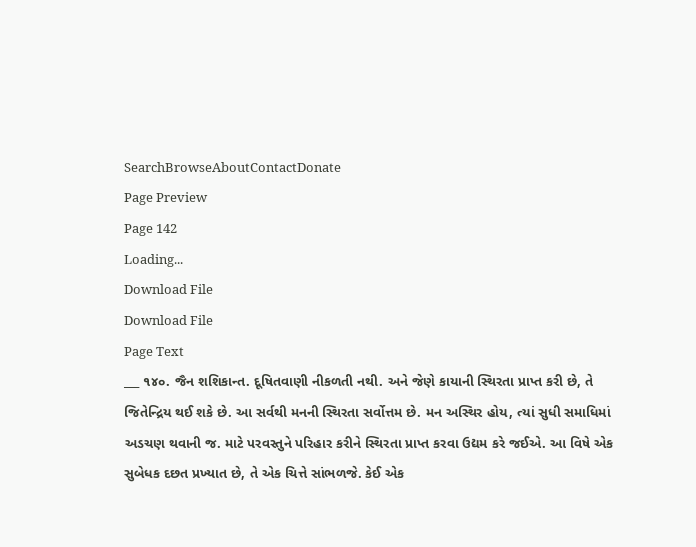SearchBrowseAboutContactDonate
Page Preview
Page 142
Loading...
Download File
Download File
Page Text
___ ૧૪૦. જૈન શશિકાન્ત. દૂષિતવાણી નીકળતી નથી. અને જેણે કાયાની સ્થિરતા પ્રાપ્ત કરી છે, તે જિતેન્દ્રિય થઈ શકે છે. આ સર્વથી મનની સ્થિરતા સર્વોત્તમ છે. મન અસ્થિર હોય, ત્યાં સુધી સમાધિમાં અડચણ થવાની જ. માટે પરવસ્તુને પરિહાર કરીને સ્થિરતા પ્રાપ્ત કરવા ઉદ્યમ કરે જઈએ. આ વિષે એક સુબેધક દછત પ્રખ્યાત છે, તે એક ચિત્તે સાંભળજે. કેઈ એક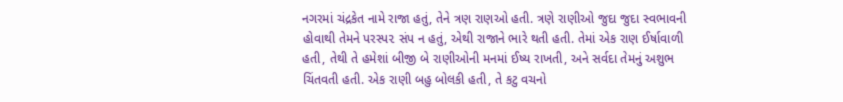નગરમાં ચંદ્રકેત નામે રાજા હતું, તેને ત્રણ રાણઓ હતી. ત્રણે રાણીઓ જુદા જુદા સ્વભાવની હોવાથી તેમને પરસ્પ૨ સંપ ન હતું, એથી રાજાને ભારે થતી હતી. તેમાં એક રાણ ઈર્ષાવાળી હતી, તેથી તે હમેશાં બીજી બે રાણીઓની મનમાં ઈષ્ય રાખતી, અને સર્વદા તેમનું અશુભ ચિંતવતી હતી. એક રાણી બહુ બોલકી હતી, તે કટુ વચનો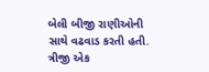બેલી બીજી રાણીઓની સાથે વઢવાડ કરતી હતી. ત્રીજી એક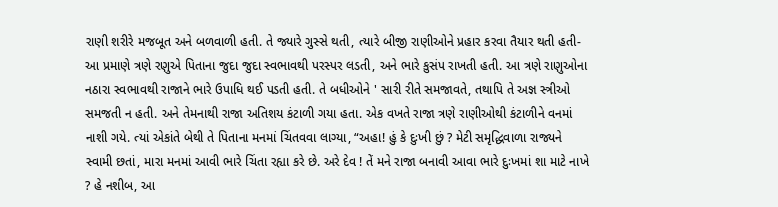રાણી શરીરે મજબૂત અને બળવાળી હતી. તે જ્યારે ગુસ્સે થતી, ત્યારે બીજી રાણીઓને પ્રહાર કરવા તૈયાર થતી હતી- આ પ્રમાણે ત્રણે રણુએ પિતાના જુદા જુદા સ્વભાવથી પરસ્પર લડતી, અને ભારે કુસંપ રાખતી હતી. આ ત્રણે રાણુઓના નઠારા સ્વભાવથી રાજાને ભારે ઉપાધિ થઈ પડતી હતી. તે બધીઓને ' સારી રીતે સમજાવતે, તથાપિ તે અજ્ઞ સ્ત્રીઓ સમજતી ન હતી. અને તેમનાથી રાજા અતિશય કંટાળી ગયા હતા. એક વખતે રાજા ત્રણે રાણીઓથી કંટાળીને વનમાં નાશી ગયે. ત્યાં એકાંતે બેથી તે પિતાના મનમાં ચિંતવવા લાગ્યા, “અહા! હું કે દુઃખી છું ? મેટી સમૃદ્ધિવાળા રાજ્યને સ્વામી છતાં, મારા મનમાં આવી ભારે ચિંતા રહ્યા કરે છે. અરે દેવ ! તેં મને રાજા બનાવી આવા ભારે દુઃખમાં શા માટે નાખે ? હે નશીબ, આ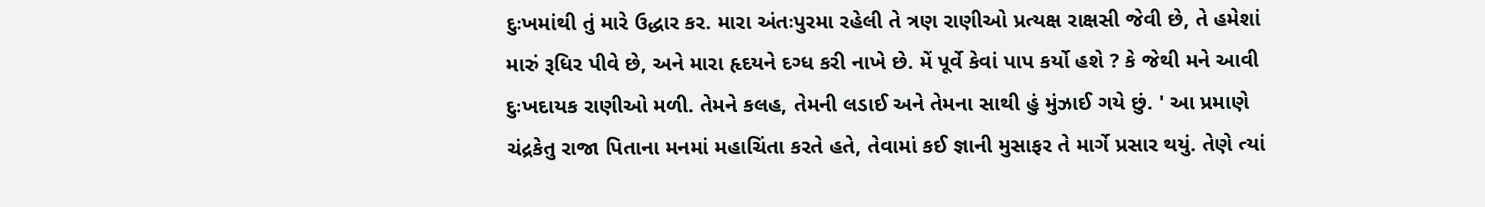દુઃખમાંથી તું મારે ઉદ્ધાર કર. મારા અંતઃપુરમા રહેલી તે ત્રણ રાણીઓ પ્રત્યક્ષ રાક્ષસી જેવી છે, તે હમેશાં મારું રૂધિર પીવે છે, અને મારા હૃદયને દગ્ધ કરી નાખે છે. મેં પૂર્વે કેવાં પાપ કર્યો હશે ? કે જેથી મને આવી દુઃખદાયક રાણીઓ મળી. તેમને કલહ, તેમની લડાઈ અને તેમના સાથી હું મુંઝાઈ ગયે છું. ' આ પ્રમાણે ચંદ્રકેતુ રાજા પિતાના મનમાં મહાચિંતા કરતે હતે, તેવામાં કઈ જ્ઞાની મુસાફર તે માર્ગે પ્રસાર થયું. તેણે ત્યાં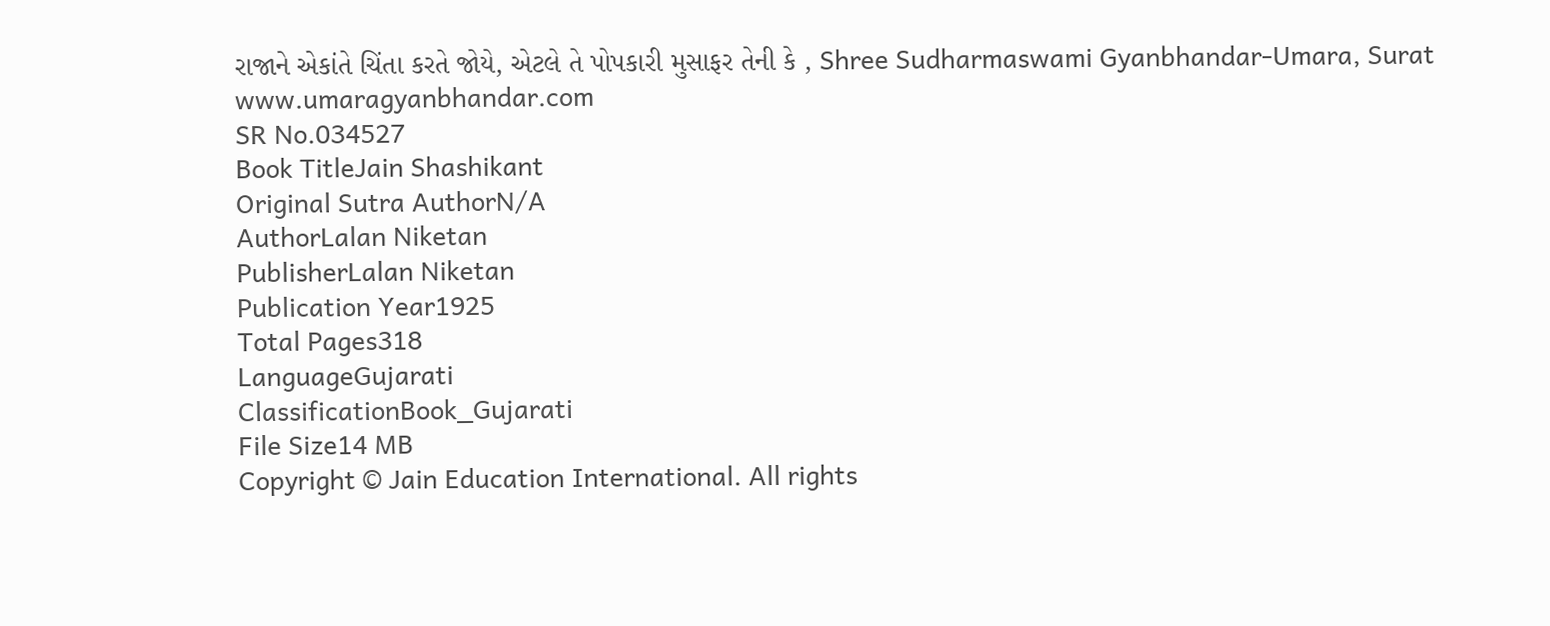રાજાને એકાંતે ચિંતા કરતે જોયે, એટલે તે પોપકારી મુસાફર તેની કે , Shree Sudharmaswami Gyanbhandar-Umara, Surat www.umaragyanbhandar.com
SR No.034527
Book TitleJain Shashikant
Original Sutra AuthorN/A
AuthorLalan Niketan
PublisherLalan Niketan
Publication Year1925
Total Pages318
LanguageGujarati
ClassificationBook_Gujarati
File Size14 MB
Copyright © Jain Education International. All rights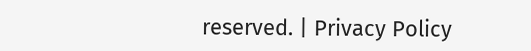reserved. | Privacy Policy